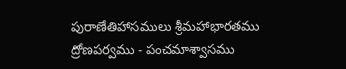పురాణేతిహాసములు శ్రీమహాభారతము ద్రోణపర్వము - పంచమాశ్వాసము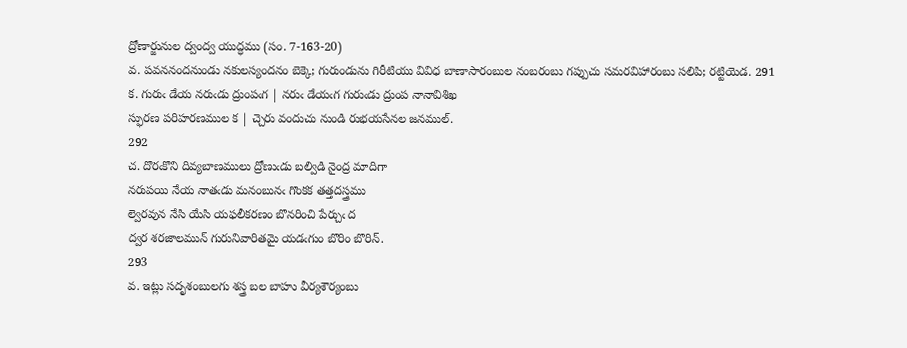ద్రోణార్జునుల ద్వంద్వ యుద్ధము (సం. 7-163-20)
వ. పవననందనుండు నకులస్యందనం బెక్కె; గురుండును గిరీటియు వివిధ బాణాసారంబుల నంబరంబు గప్పుచు సమరవిహారంబు సలిపి; రట్టియెడ. 291
క. గురుఁ డేయ నరుఁడు ద్రుంపఁగ | నరుఁ డేయఁగ గురుఁడు ద్రుంప నానావిశిఖ
స్ఫురణ పరిహరణముల క | చ్చెరు వందుచు నుండి రుభయసేనల జనముల్‌.
292
చ. దొరఁకొని దివ్యబాణములు ద్రోణుఁడు బల్విడి నైంద్ర మాదిగా
నరుపయి నేయ నాతఁడు మనంబునఁ గొంకక తత్తదస్త్రము
ల్వెరవున నేసి యేసి యఫలీకరణం బొనరించి పేర్చుఁ ద
ద్వర శరజాలమున్‌ గురునివారితమై యడఁగుం బొరిం బొరిన్‌.
293
వ. ఇట్లు సదృశంబులగు శస్త్ర బల బాహు వీర్యశౌర్యంబు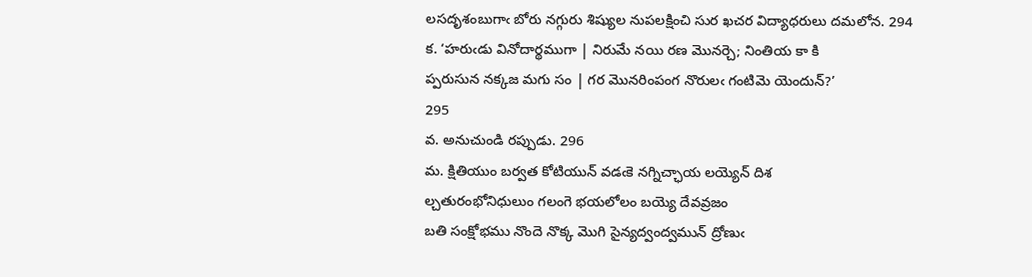లసదృశంబుగాఁ బోరు నగ్గురు శిష్యుల నుపలక్షించి సుర ఖచర విద్యాధరులు దమలోన. 294
క. ‘హరుఁడు వినోదార్థముగా | నిరుమే నయి రణ మొనర్చె; నింతియ కా కి
ప్పరుసున నక్కజ మగు సం | గర మొనరింపంగ నొరులఁ గంటిమె యెందున్‌?’
295
వ. అనుచుండి రప్పుడు. 296
మ. క్షితియుం బర్వత కోటియున్‌ వడఁకె నగ్నిచ్ఛాయ లయ్యెన్‌ దిశ
ల్చతురంభోనిధులుం గలంగె భయలోలం బయ్యె దేవవ్రజం
బతి సంక్షోభము నొందె నొక్క మొగి సైన్యద్వంద్వమున్‌ ద్రోణుఁ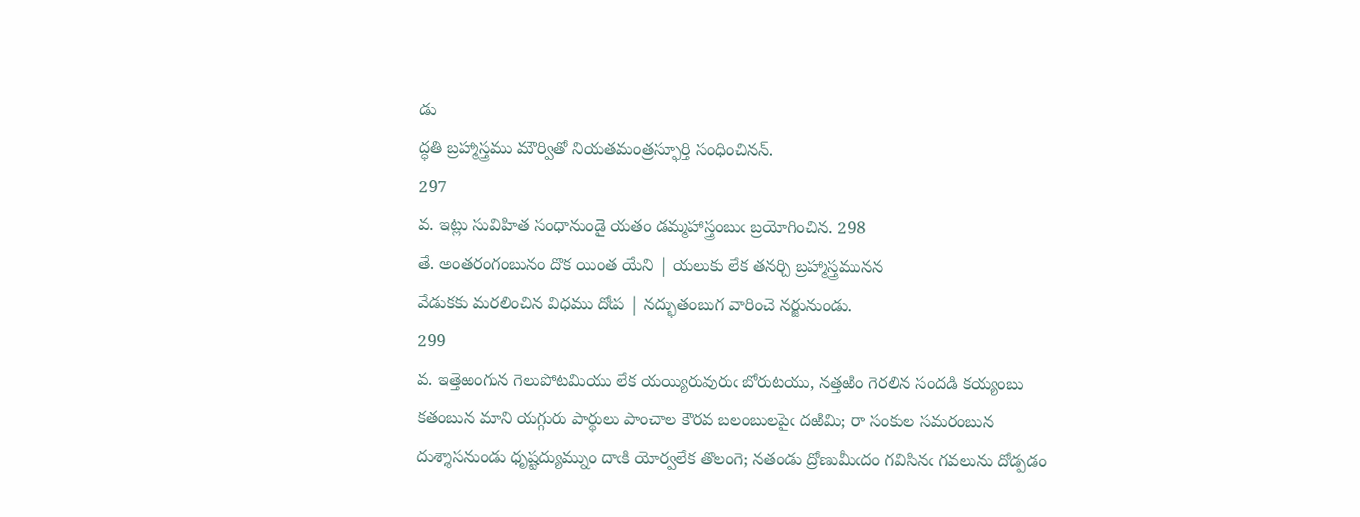డు
ద్ధతి బ్రహ్మాస్త్రము మౌర్వితో నియతమంత్రస్ఫూర్తి సంధించినన్‌.
297
వ. ఇట్లు సువిహిత సంధానుండై యతం డమ్మహాస్త్రంబుఁ బ్రయోగించిన. 298
తే. అంతరంగంబునం దొక యింత యేని | యలుకు లేక తనర్చి బ్రహ్మాస్త్రమునన
వేడుకకు మరలించిన విధము దోఁప | నద్భుతంబుగ వారించె నర్జునుండు.
299
వ. ఇత్తెఱంగున గెలుపోటమియు లేక యయ్యిరువురుఁ బోరుటయు, నత్తఱిం గెరలిన సందడి కయ్యంబు కతంబున మాని యగ్గురు పార్థులు పాంచాల కౌరవ బలంబులపైఁ దఱిమి; రా సంకుల సమరంబున దుశ్శాసనుండు ధృష్టద్యుమ్నుం దాఁకి యోర్వలేక తొలంగె; నతండు ద్రోణుమీఁదం గవిసినఁ గవలును దోడ్పడం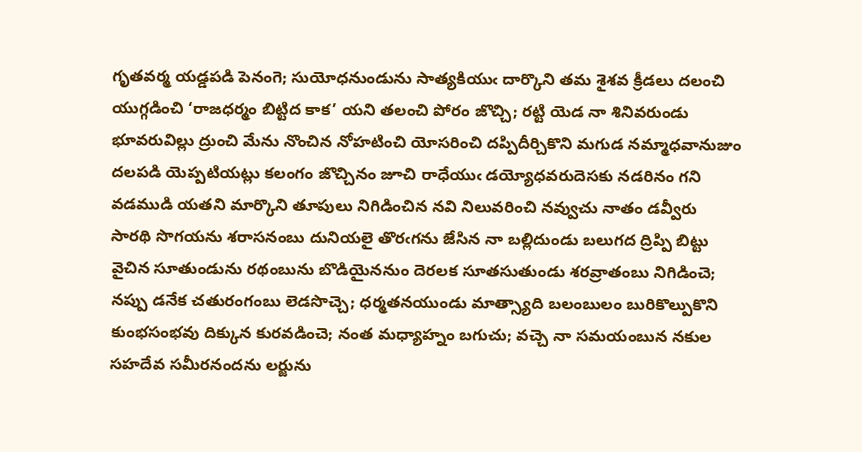గృతవర్మ యడ్డపడి పెనంగె; సుయోధనుండును సాత్యకియుఁ దార్కొని తమ శైశవ క్రీడలు దలంచి యుగ్గడించి ‘రాజధర్మం బిట్టిద కాక’ యని తలంచి పోరం జొచ్చి; రట్టి యెడ నా శినివరుండు భూవరువిల్లు ద్రుంచి మేను నొంచిన నోహటించి యోసరించి దప్పిదీర్చికొని మగుడ నమ్మాధవానుజుం దలపడి యెప్పటియట్లు కలంగం జొచ్చినం జూచి రాధేయుఁ డయ్యోధవరుదెసకు నడరినం గని వడముడి యతని మార్కొని తూపులు నిగిడించిన నవి నిలువరించి నవ్వుచు నాతం డవ్వీరు సారథి సొగయను శరాసనంబు దునియలై తొరఁగను జేసిన నా బల్లిదుండు బలుగద ద్రిప్పి బిట్టు వైచిన సూతుండును రథంబును బొడియైననుం దెరలక సూతసుతుండు శరవ్రాతంబు నిగిడించె; నప్పు డనేక చతురంగంబు లెడసొచ్చె; ధర్మతనయుండు మాత్స్యాది బలంబులం బురికొల్పుకొని కుంభసంభవు దిక్కున కురవడించె; నంత మధ్యాహ్నం బగుచు; వచ్చె నా సమయంబున నకుల సహదేవ సమీరనందను లర్జును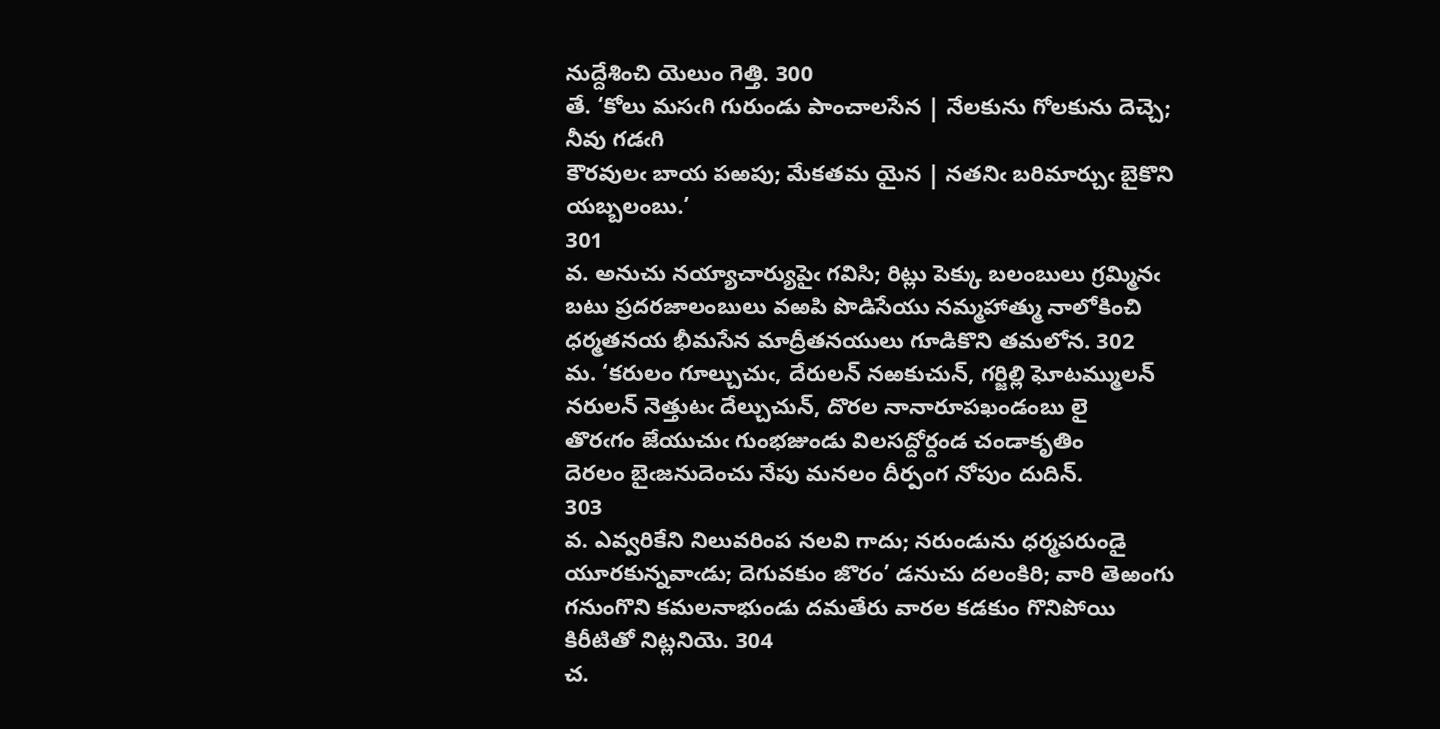నుద్దేశించి యెలుం గెత్తి. 300
తే. ‘కోలు మసఁగి గురుండు పాంచాలసేన | నేలకును గోలకును దెచ్చె; నీవు గడఁగి
కౌరవులఁ బాయ పఱపు; మేకతమ యైన | నతనిఁ బరిమార్చుఁ బైకొని యబ్బలంబు.’
301
వ. అనుచు నయ్యాచార్యుపైఁ గవిసి; రిట్లు పెక్కు బలంబులు గ్రమ్మినఁ బటు ప్రదరజాలంబులు వఱపి పొడిసేయు నమ్మహాత్ము నాలోకించి ధర్మతనయ భీమసేన మాద్రీతనయులు గూడికొని తమలోన. 302
మ. ‘కరులం గూల్చుచుఁ, దేరులన్‌ నఱకుచున్‌, గర్జిల్లి ఘోటమ్ములన్‌
నరులన్‌ నెత్తుటఁ దేల్చుచున్‌, దొరల నానారూపఖండంబు లై
తొరఁగం జేయుచుఁ గుంభజుండు విలసద్దోర్దండ చండాకృతిం
దెరలం బైఁజనుదెంచు నేపు మనలం దీర్పంగ నోపుం దుదిన్‌.
303
వ. ఎవ్వరికేని నిలువరింప నలవి గాదు; నరుండును ధర్మపరుండై యూరకున్నవాఁడు; దెగువకుం జొరం’ డనుచు దలంకిరి; వారి తెఱంగు గనుంగొని కమలనాభుండు దమతేరు వారల కడకుం గొనిపోయి కిరీటితో నిట్లనియె. 304
చ.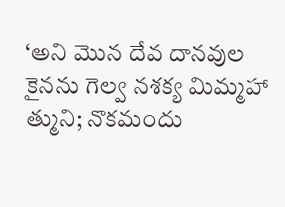‘అని మొన దేవ దానవుల కైనను గెల్వ నశక్య మిమ్మహా
త్ముని; నొకమందు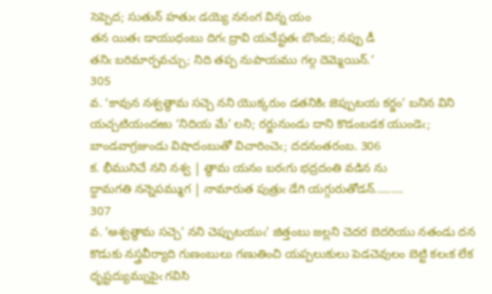సెప్పెద; సుతున్‌ హతుఁ డయ్యె ననంగ విన్న యం
తన యితఁ డాయుధంబు దిగఁ ద్రావి యచేష్టతఁ బొందు; నప్పు డీ
తనిఁ బరిమార్పవచ్చు; నిది తప్ప నుపాయము గల్గ దెమ్మెయిన్‌.’
305
వ. ‘కావున నశ్వత్థామ సచ్చె నని యొక్కరుం డతనికిఁ జెప్పుటయ కర్జం’ బనిన విని యచ్చటియందఱు ‘నిదియ మే’ లని; రర్జునుండు దాని కొడంబడక యుండెఁ; బాండవాగ్రజుండు విషాదంబుతో విచారించెఁ; దదనంతరంబ. 306
క. భీమునిచే నని నశ్వ | త్థామ యనం బరఁగు భద్రదంతి వడిన ను
ద్దామగతి నన్నెపమ్ముగ | నామారుత పుత్రుఁ డేగి యగ్గురుతోడన్‌.........
307
వ. ‘అశ్వత్థామ సచ్చె’ నని చెప్పుటయుఁ’ జిత్తంబు జల్లని చెదర బెదరియు నతండు దన కొడుకు నస్త్రవీర్యాది గుణంబులు గణుతించి యప్పలుకులు పెడచెవులం బెట్టి కలఁక లేక ధృష్టద్యుమ్నుపైఁ గవిసి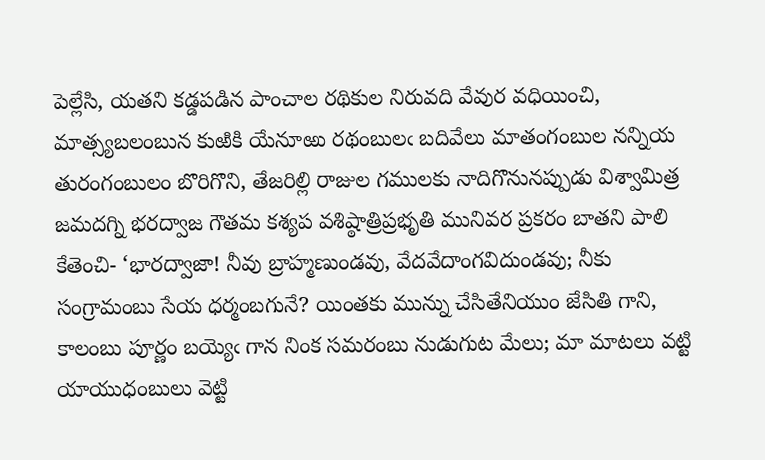పెల్లేసి, యతని కడ్డపడిన పాంచాల రథికుల నిరువది వేవుర వధియించి, మాత్స్యబలంబున కుఱికి యేనూఱు రథంబులఁ బదివేలు మాతంగంబుల నన్నియ తురంగంబులం బొరిగొని, తేజరిల్లి రాజుల గములకు నాదిగొనునప్పుడు విశ్వామిత్ర జమదగ్ని భరద్వాజ గౌతమ కశ్యప వశిష్ఠాత్రిప్రభృతి మునివర ప్రకరం బాతని పాలి కేతెంచి- ‘భారద్వాజా! నీవు బ్రాహ్మణుండవు, వేదవేదాంగవిదుండవు; నీకు సంగ్రామంబు సేయ ధర్మంబగునే? యింతకు మున్ను చేసితేనియుం జేసితి గాని, కాలంబు పూర్ణం బయ్యెఁ గాన నింక సమరంబు నుడుగుట మేలు; మా మాటలు వట్టి యాయుధంబులు వెట్టి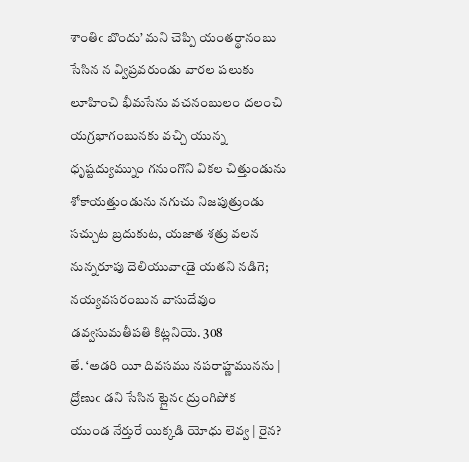శాంతిఁ బొందు’ మని చెప్పి యంతర్థానంబు సేసిన న వ్విప్రవరుండు వారల పలుకు లూహించి భీమసేను వచనంబులం దలంచి యగ్రభాగంబునకు వచ్చి యున్న ధృష్టద్యుమ్నుం గనుంగొని వికల చిత్తుండును శోకాయత్తుండును నగుచు నిజపుత్రుండు సచ్చుట బ్రదుకుట, యజాత శత్రు వలన నున్నరూపు దెలియువాఁడై యతని నడిగె; నయ్యవసరంబున వాసుదేవుం డవ్వసుమతీపతి కిట్లనియె. 308
తే. ‘అడరి యీ దివసము నపరాహ్ణమునను | ద్రోణుఁ డని సేసిన ట్లైనఁ ద్రుంగిపోక
యుండ నేర్తురే యిక్కడి యోధు లెవ్వ | రైన?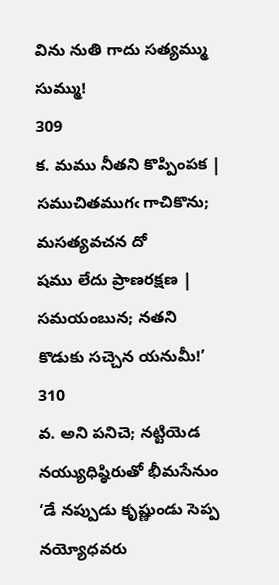విను నుతి గాదు సత్యమ్ము సుమ్ము!
309
క. మము నీతని కొప్పింపక | సముచితముగఁ గాచికొను; మసత్యవచన దో
షము లేదు ప్రాణరక్షణ | సమయంబున; నతని కొడుకు సచ్చెన యనుమీ!’
310
వ. అని పనిచె; నట్టియెడ నయ్యుధిష్ఠిరుతో భీమసేనుం ‘డే నప్పుడు కృష్ణుండు సెప్ప నయ్యోధవరు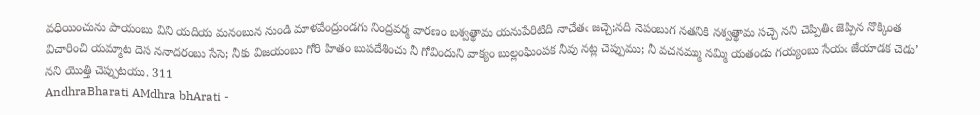వధియించును పాయంబు విని యదియ మనంబున నుండి మాళవేంద్రుండగు నింద్రవర్మ వారణం బశ్వత్థామ యనుపేరిటిది నాచేతఁ జచ్చె;నది నెపంబుగ నతనికి నశ్వత్థామ సచ్చె నని చెప్పితిఁ జెప్పిన నొక్కింత విచారించి యమ్మాట దెస ననాదరంబు సేసె; నీకు విజయంబు గోరి హితం బుపదేశించు నీ గోవిందుని వాక్యం బుల్లంఘింపక నీవు నట్ల చెప్పుము; నీ వచనమ్ము నమ్మి యతండు గయ్యంబు సేయఁ జేయాడక చెడు’ నని యొత్తి చెప్పుటయు. 311
AndhraBharati AMdhra bhArati -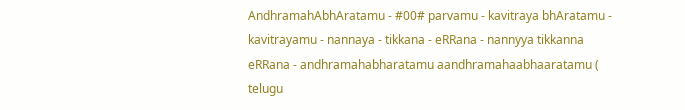AndhramahAbhAratamu - #00# parvamu - kavitraya bhAratamu - kavitrayamu - nannaya - tikkana - eRRana - nannyya tikkanna eRRana - andhramahabharatamu aandhramahaabhaaratamu ( telugu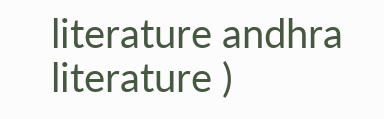literature andhra literature )